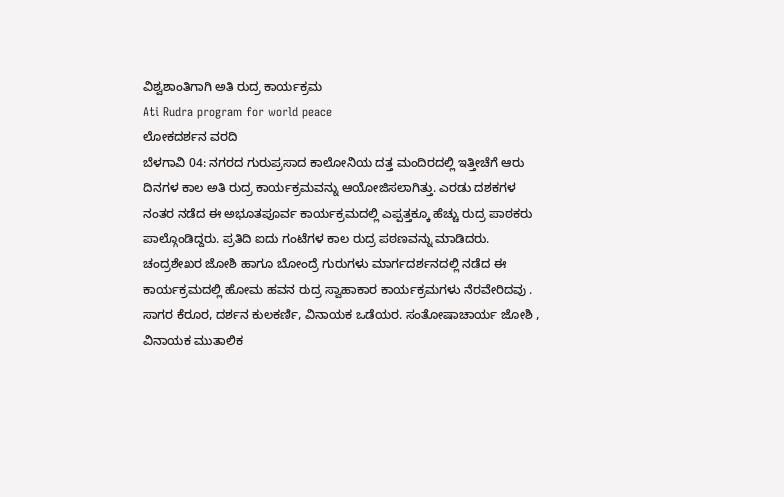ವಿಶ್ವಶಾಂತಿಗಾಗಿ ಅತಿ ರುದ್ರ ಕಾರ್ಯಕ್ರಮ
Ati Rudra program for world peace
ಲೋಕದರ್ಶನ ವರದಿ
ಬೆಳಗಾವಿ 04: ನಗರದ ಗುರುಪ್ರಸಾದ ಕಾಲೋನಿಯ ದತ್ತ ಮಂದಿರದಲ್ಲಿ ಇತ್ತೀಚೆಗೆ ಆರು ದಿನಗಳ ಕಾಲ ಅತಿ ರುದ್ರ ಕಾರ್ಯಕ್ರಮವನ್ನು ಆಯೋಜಿಸಲಾಗಿತ್ತು. ಎರಡು ದಶಕಗಳ ನಂತರ ನಡೆದ ಈ ಅಭೂತಪೂರ್ವ ಕಾರ್ಯಕ್ರಮದಲ್ಲಿ ಎಪ್ಪತ್ತಕ್ಕೂ ಹೆಚ್ಚು ರುದ್ರ ಪಾಠಕರು ಪಾಲ್ಗೊಂಡಿದ್ದರು. ಪ್ರತಿದಿ ಐದು ಗಂಟೆಗಳ ಕಾಲ ರುದ್ರ ಪಠಣವನ್ನು ಮಾಡಿದರು.
ಚಂದ್ರಶೇಖರ ಜೋಶಿ ಹಾಗೂ ಬೋಂದ್ರೆ ಗುರುಗಳು ಮಾರ್ಗದರ್ಶನದಲ್ಲಿ ನಡೆದ ಈ ಕಾರ್ಯಕ್ರಮದಲ್ಲಿ ಹೋಮ ಹವನ ರುದ್ರ ಸ್ವಾಹಾಕಾರ ಕಾರ್ಯಕ್ರಮಗಳು ನೆರವೇರಿದವು . ಸಾಗರ ಕೆರೂರ, ದರ್ಶನ ಕುಲಕರ್ಣಿ, ವಿನಾಯಕ ಒಡೆಯರ. ಸಂತೋಷಾಚಾರ್ಯ ಜೋಶಿ , ವಿನಾಯಕ ಮುತಾಲಿಕ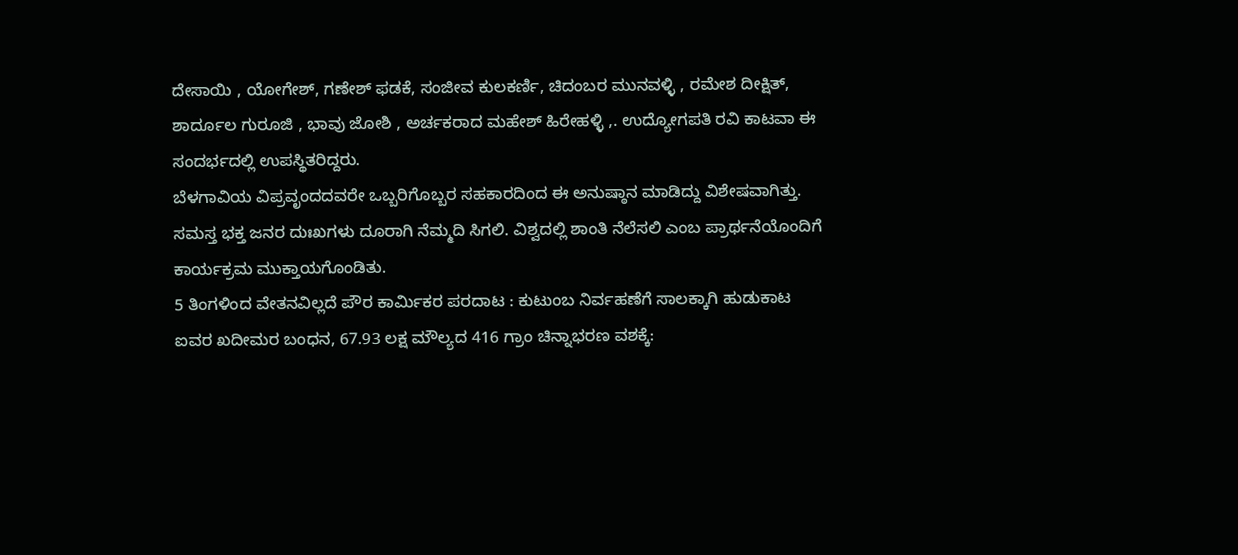ದೇಸಾಯಿ , ಯೋಗೇಶ್, ಗಣೇಶ್ ಫಡಕೆ, ಸಂಜೀವ ಕುಲಕರ್ಣಿ, ಚಿದಂಬರ ಮುನವಳ್ಳಿ , ರಮೇಶ ದೀಕ್ಷಿತ್, ಶಾರ್ದೂಲ ಗುರೂಜಿ , ಭಾವು ಜೋಶಿ , ಅರ್ಚಕರಾದ ಮಹೇಶ್ ಹಿರೇಹಳ್ಳಿ ,. ಉದ್ಯೋಗಪತಿ ರವಿ ಕಾಟವಾ ಈ ಸಂದರ್ಭದಲ್ಲಿ ಉಪಸ್ಥಿತರಿದ್ದರು.
ಬೆಳಗಾವಿಯ ವಿಪ್ರವೃಂದದವರೇ ಒಬ್ಬರಿಗೊಬ್ಬರ ಸಹಕಾರದಿಂದ ಈ ಅನುಷ್ಠಾನ ಮಾಡಿದ್ದು ವಿಶೇಷವಾಗಿತ್ತು. ಸಮಸ್ತ ಭಕ್ತ ಜನರ ದುಃಖಗಳು ದೂರಾಗಿ ನೆಮ್ಮದಿ ಸಿಗಲಿ. ವಿಶ್ವದಲ್ಲಿ ಶಾಂತಿ ನೆಲೆಸಲಿ ಎಂಬ ಪ್ರಾರ್ಥನೆಯೊಂದಿಗೆ ಕಾರ್ಯಕ್ರಮ ಮುಕ್ತಾಯಗೊಂಡಿತು.
5 ತಿಂಗಳಿಂದ ವೇತನವಿಲ್ಲದೆ ಪೌರ ಕಾರ್ಮಿಕರ ಪರದಾಟ : ಕುಟುಂಬ ನಿರ್ವಹಣೆಗೆ ಸಾಲಕ್ಕಾಗಿ ಹುಡುಕಾಟ
ಐವರ ಖದೀಮರ ಬಂಧನ, 67.93 ಲಕ್ಷ ಮೌಲ್ಯದ 416 ಗ್ರಾಂ ಚಿನ್ನಾಭರಣ ವಶಕ್ಕೆ: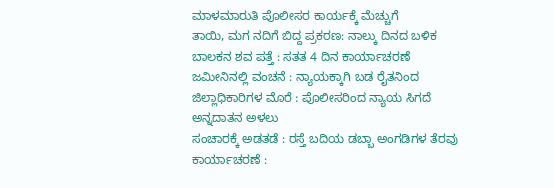ಮಾಳಮಾರುತಿ ಪೊಲೀಸರ ಕಾರ್ಯಕ್ಕೆ ಮೆಚ್ಚುಗೆ
ತಾಯಿ, ಮಗ ನದಿಗೆ ಬಿದ್ದ ಪ್ರಕರಣ: ನಾಲ್ಕು ದಿನದ ಬಳಿಕ ಬಾಲಕನ ಶವ ಪತ್ತೆ : ಸತತ 4 ದಿನ ಕಾರ್ಯಾಚರಣೆ
ಜಮೀನಿನಲ್ಲಿ ವಂಚನೆ : ನ್ಯಾಯಕ್ಕಾಗಿ ಬಡ ರೈತನಿಂದ ಜಿಲ್ಲಾಧಿಕಾರಿಗಳ ಮೊರೆ : ಪೊಲೀಸರಿಂದ ನ್ಯಾಯ ಸಿಗದೆ ಅನ್ನದಾತನ ಅಳಲು
ಸಂಚಾರಕ್ಕೆ ಅಡತಡೆ : ರಸ್ತೆ ಬದಿಯ ಡಬ್ಬಾ ಅಂಗಡಿಗಳ ತೆರವು ಕಾರ್ಯಾಚರಣೆ :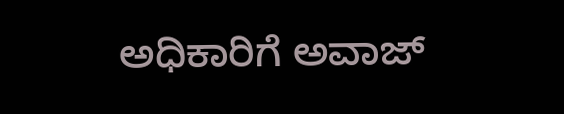ಅಧಿಕಾರಿಗೆ ಅವಾಜ್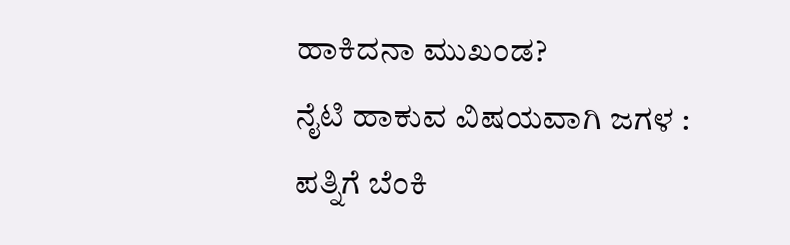ಹಾಕಿದನಾ ಮುಖಂಡ?
ನೈಟಿ ಹಾಕುವ ವಿಷಯವಾಗಿ ಜಗಳ : ಪತ್ನಿಗೆ ಬೆಂಕಿ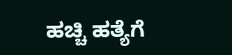ಹಚ್ಚಿ ಹತ್ಯೆಗೆ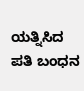ಯತ್ನಿಸಿದ ಪತಿ ಬಂಧನ